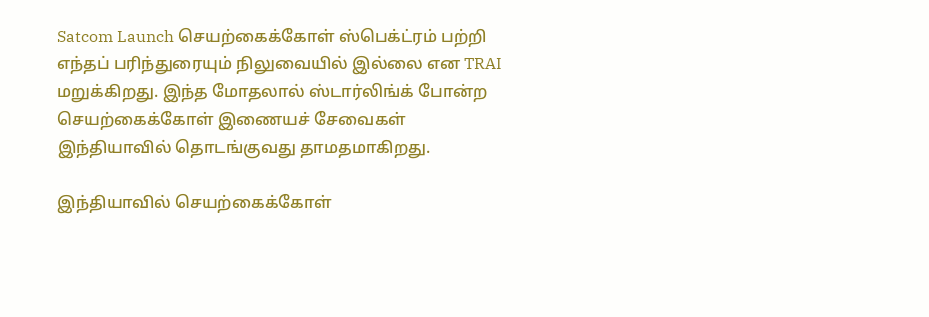Satcom Launch செயற்கைக்கோள் ஸ்பெக்ட்ரம் பற்றி எந்தப் பரிந்துரையும் நிலுவையில் இல்லை என TRAI மறுக்கிறது. இந்த மோதலால் ஸ்டார்லிங்க் போன்ற செயற்கைக்கோள் இணையச் சேவைகள் இந்தியாவில் தொடங்குவது தாமதமாகிறது.

இந்தியாவில் செயற்கைக்கோள்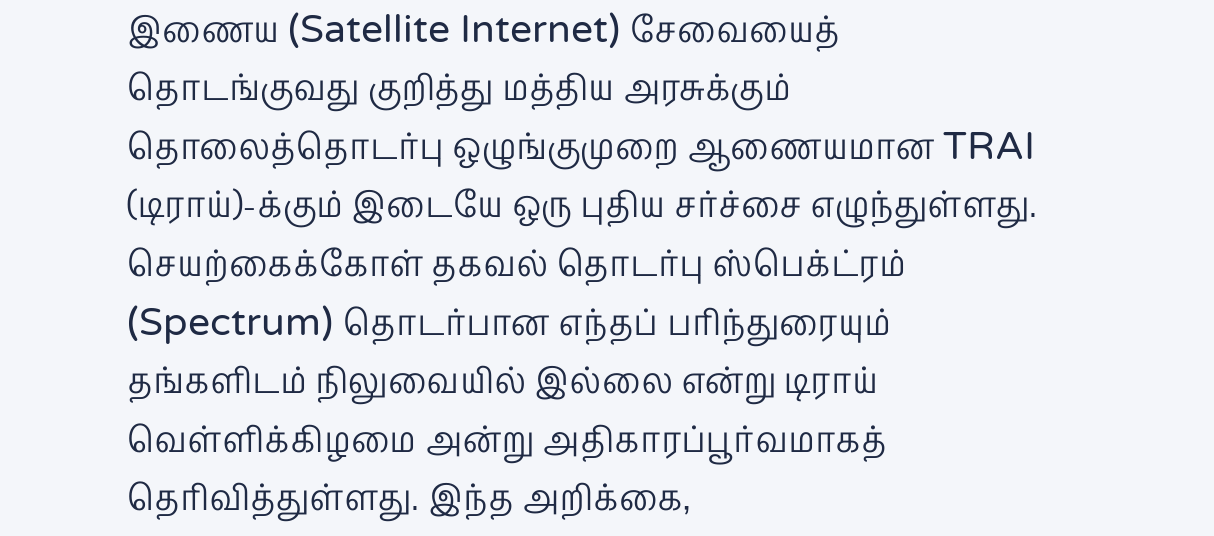இணைய (Satellite Internet) சேவையைத் தொடங்குவது குறித்து மத்திய அரசுக்கும் தொலைத்தொடர்பு ஒழுங்குமுறை ஆணையமான TRAI (டிராய்)-க்கும் இடையே ஒரு புதிய சர்ச்சை எழுந்துள்ளது. செயற்கைக்கோள் தகவல் தொடர்பு ஸ்பெக்ட்ரம் (Spectrum) தொடர்பான எந்தப் பரிந்துரையும் தங்களிடம் நிலுவையில் இல்லை என்று டிராய் வெள்ளிக்கிழமை அன்று அதிகாரப்பூர்வமாகத் தெரிவித்துள்ளது. இந்த அறிக்கை,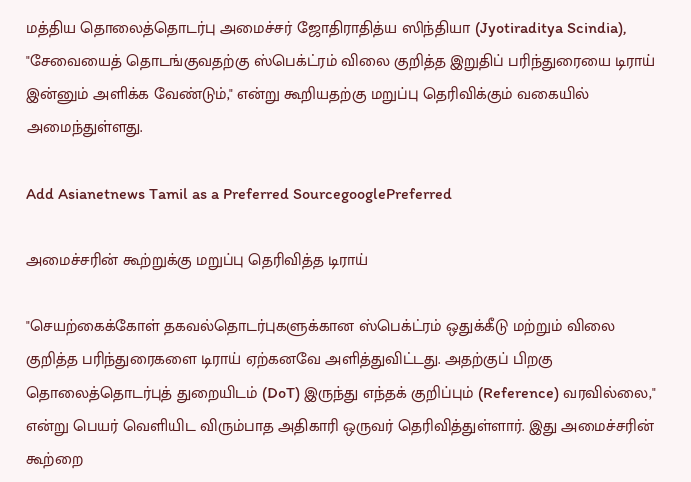மத்திய தொலைத்தொடர்பு அமைச்சர் ஜோதிராதித்ய ஸிந்தியா (Jyotiraditya Scindia), "சேவையைத் தொடங்குவதற்கு ஸ்பெக்ட்ரம் விலை குறித்த இறுதிப் பரிந்துரையை டிராய் இன்னும் அளிக்க வேண்டும்," என்று கூறியதற்கு மறுப்பு தெரிவிக்கும் வகையில் அமைந்துள்ளது.

Add Asianetnews Tamil as a Preferred SourcegooglePreferred

அமைச்சரின் கூற்றுக்கு மறுப்பு தெரிவித்த டிராய்

"செயற்கைக்கோள் தகவல்தொடர்புகளுக்கான ஸ்பெக்ட்ரம் ஒதுக்கீடு மற்றும் விலை குறித்த பரிந்துரைகளை டிராய் ஏற்கனவே அளித்துவிட்டது. அதற்குப் பிறகு தொலைத்தொடர்புத் துறையிடம் (DoT) இருந்து எந்தக் குறிப்பும் (Reference) வரவில்லை," என்று பெயர் வெளியிட விரும்பாத அதிகாரி ஒருவர் தெரிவித்துள்ளார். இது அமைச்சரின் கூற்றை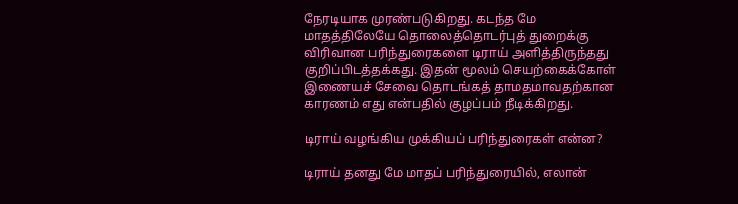நேரடியாக முரண்படுகிறது. கடந்த மே மாதத்திலேயே தொலைத்தொடர்புத் துறைக்கு விரிவான பரிந்துரைகளை டிராய் அளித்திருந்தது குறிப்பிடத்தக்கது. இதன் மூலம் செயற்கைக்கோள் இணையச் சேவை தொடங்கத் தாமதமாவதற்கான காரணம் எது என்பதில் குழப்பம் நீடிக்கிறது.

டிராய் வழங்கிய முக்கியப் பரிந்துரைகள் என்ன?

டிராய் தனது மே மாதப் பரிந்துரையில், எலான்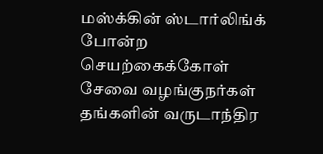மஸ்க்கின் ஸ்டார்லிங்க் போன்ற செயற்கைக்கோள் சேவை வழங்குநர்கள் தங்களின் வருடாந்திர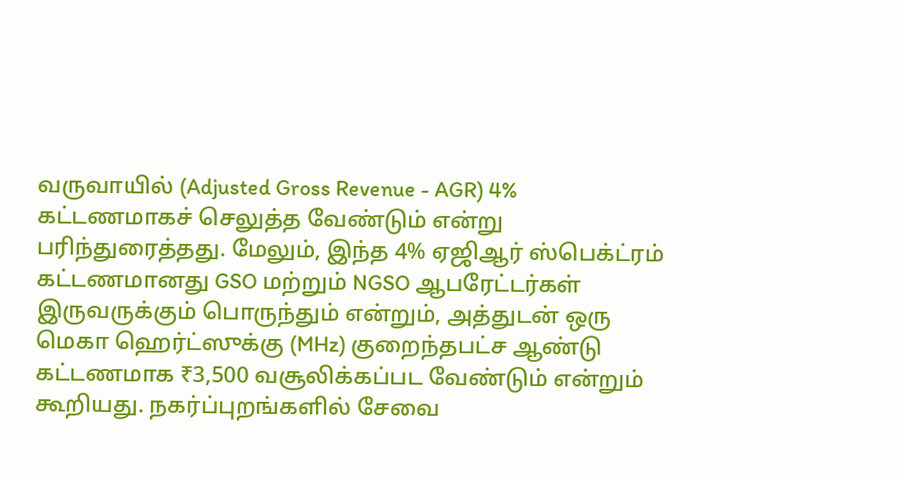வருவாயில் (Adjusted Gross Revenue - AGR) 4% கட்டணமாகச் செலுத்த வேண்டும் என்று பரிந்துரைத்தது. மேலும், இந்த 4% ஏஜிஆர் ஸ்பெக்ட்ரம் கட்டணமானது GSO மற்றும் NGSO ஆபரேட்டர்கள் இருவருக்கும் பொருந்தும் என்றும், அத்துடன் ஒரு மெகா ஹெர்ட்ஸுக்கு (MHz) குறைந்தபட்ச ஆண்டு கட்டணமாக ₹3,500 வசூலிக்கப்பட வேண்டும் என்றும் கூறியது. நகர்ப்புறங்களில் சேவை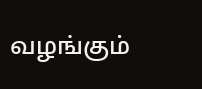வழங்கும்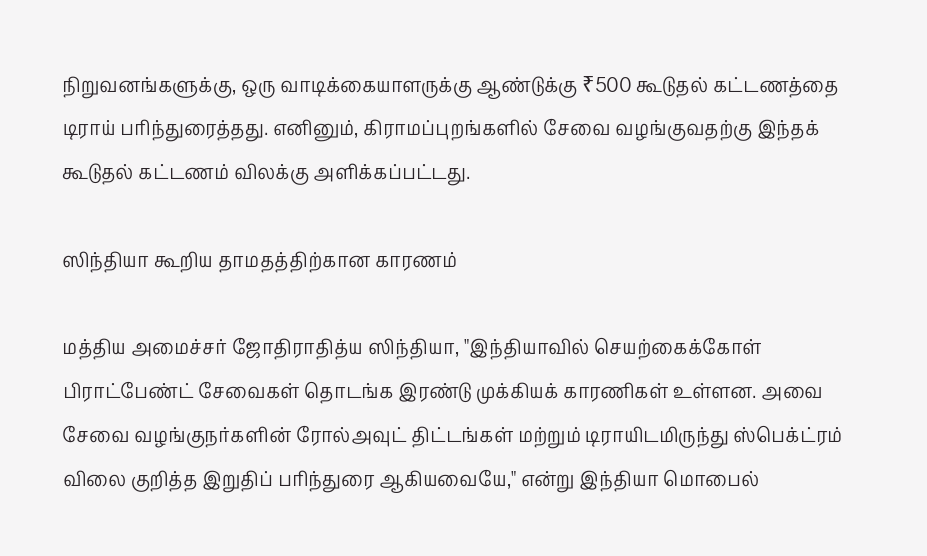நிறுவனங்களுக்கு, ஒரு வாடிக்கையாளருக்கு ஆண்டுக்கு ₹500 கூடுதல் கட்டணத்தை டிராய் பரிந்துரைத்தது. எனினும், கிராமப்புறங்களில் சேவை வழங்குவதற்கு இந்தக் கூடுதல் கட்டணம் விலக்கு அளிக்கப்பட்டது.

ஸிந்தியா கூறிய தாமதத்திற்கான காரணம்

மத்திய அமைச்சர் ஜோதிராதித்ய ஸிந்தியா, "இந்தியாவில் செயற்கைக்கோள் பிராட்பேண்ட் சேவைகள் தொடங்க இரண்டு முக்கியக் காரணிகள் உள்ளன. அவை சேவை வழங்குநர்களின் ரோல்அவுட் திட்டங்கள் மற்றும் டிராயிடமிருந்து ஸ்பெக்ட்ரம் விலை குறித்த இறுதிப் பரிந்துரை ஆகியவையே," என்று இந்தியா மொபைல்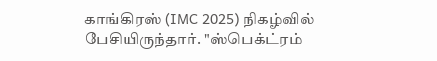காங்கிரஸ் (IMC 2025) நிகழ்வில் பேசியிருந்தார். "ஸ்பெக்ட்ரம்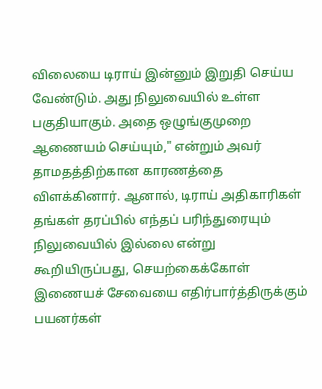விலையை டிராய் இன்னும் இறுதி செய்ய வேண்டும். அது நிலுவையில் உள்ள பகுதியாகும். அதை ஒழுங்குமுறை ஆணையம் செய்யும்," என்றும் அவர் தாமதத்திற்கான காரணத்தை விளக்கினார். ஆனால், டிராய் அதிகாரிகள் தங்கள் தரப்பில் எந்தப் பரிந்துரையும் நிலுவையில் இல்லை என்று கூறியிருப்பது, செயற்கைக்கோள் இணையச் சேவையை எதிர்பார்த்திருக்கும் பயனர்கள்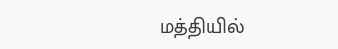மத்தியில்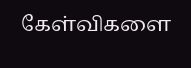கேள்விகளை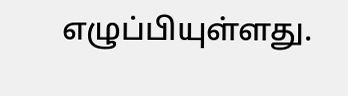எழுப்பியுள்ளது.